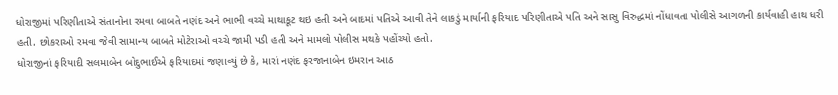ધોરાજીમાં પરિણીતાએ સંતાનોના રમવા બાબતે નણંદ અને ભાભી વચ્ચે માથાકૂટ થઇ હતી અને બાદમાં પતિએ આવી તેને લાકડું માર્યાની ફરિયાદ પરિણીતાએ પતિ અને સાસુ વિરુદ્ધમાં નોંધાવતા પોલીસે આગળની કાર્યવાહી હાથ ધરી હતી. છોકરાઓ રમવા જેવી સામાન્ય બાબતે મોટેરાઓ વચ્ચે જામી પડી હતી અને મામલો પોલીસ મથકે પહોંચ્યો હતો.
ધોરાજીનાં ફરિયાદી સલમાબેન બોદુભાઈએ ફરિયાદમાં જણાવ્યું છે કે, મારાં નણંદ ફરજાનાબેન ઇમરાન આઠ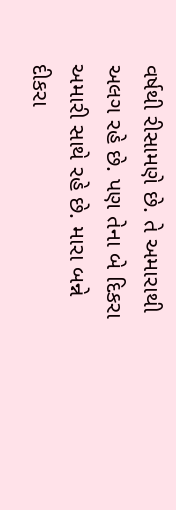વર્ષથી રીસામણે છે. તે અમારાથી અલગ રહે છે. પણ તેના બે દિકરા અમારી સાથે રહે છે. મારા બન્ને દીકરા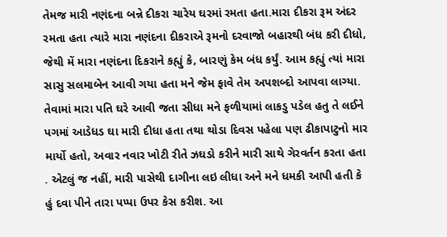તેમજ મારી નણંદના બન્ને દીકરા ચારેય ઘરમાં રમતા હતા.મારા દીકરા રૂમ અંદર રમતા હતા ત્યારે મારા નણંદના દીકરાએ રૂમનો દરવાજો બહારથી બંધ કરી દીધો, જેથી મેં મારા નણંદના દિકરાને કહ્યું કે, બારણું કેમ બંધ કર્યું. આમ કહ્યું ત્યાં મારા સાસુ સલમાબેન આવી ગયા હતા મને જેમ ફાવે તેમ અપશબ્દો આપવા લાગ્યા. તેવામાં મારા પતિ ઘરે આવી જતા સીધા મને ફળીયામાં લાકડુ પડેલ હતુ તે લઈને પગમાં આડેધડ ઘા મારી દીધા હતા તથા થોડા દિવસ પહેલા પણ ઢીકાપાટુનો માર માર્યો હતો, અવાર નવાર ખોટી રીતે ઝઘડો કરીને મારી સાથે ગેરવર્તન કરતા હતા . એટલું જ નહીં, મારી પાસેથી દાગીના લઇ લીધા અને મને ધમકી આપી હતી કે હું દવા પીને તારા પપ્પા ઉપર કેસ કરીશ. આ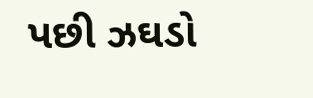પછી ઝઘડો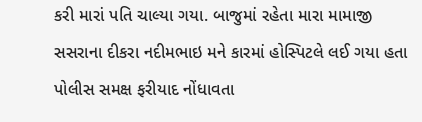કરી મારાં પતિ ચાલ્યા ગયા. બાજુમાં રહેતા મારા મામાજી સસરાના દીકરા નદીમભાઇ મને કારમાં હોસ્પિટલે લઈ ગયા હતા પોલીસ સમક્ષ ફરીયાદ નોંધાવતા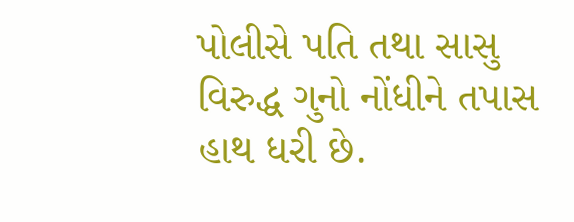પોલીસે પતિ તથા સાસુ વિરુદ્ધ ગુનો નોંધીને તપાસ હાથ ધરી છે.